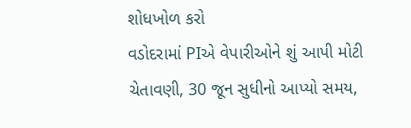શોધખોળ કરો
વડોદરામાં PIએ વેપારીઓને શું આપી મોટી ચેતાવણી, 30 જૂન સુધીનો આપ્યો સમય,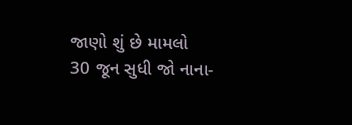જાણો શું છે મામલો
30 જૂન સુધી જો નાના-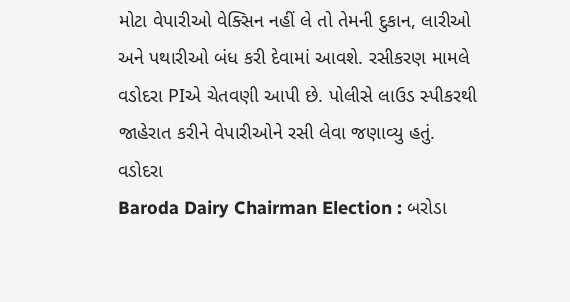મોટા વેપારીઓ વેક્સિન નહીં લે તો તેમની દુકાન, લારીઓ અને પથારીઓ બંધ કરી દેવામાં આવશે. રસીકરણ મામલે વડોદરા PIએ ચેતવણી આપી છે. પોલીસે લાઉડ સ્પીકરથી જાહેરાત કરીને વેપારીઓને રસી લેવા જણાવ્યુ હતું.
વડોદરા
Baroda Dairy Chairman Election : બરોડા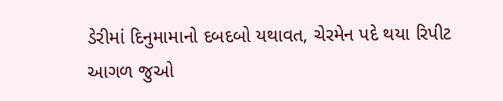ડેરીમાં દિનુમામાનો દબદબો યથાવત, ચેરમેન પદે થયા રિપીટ
આગળ જુઓ